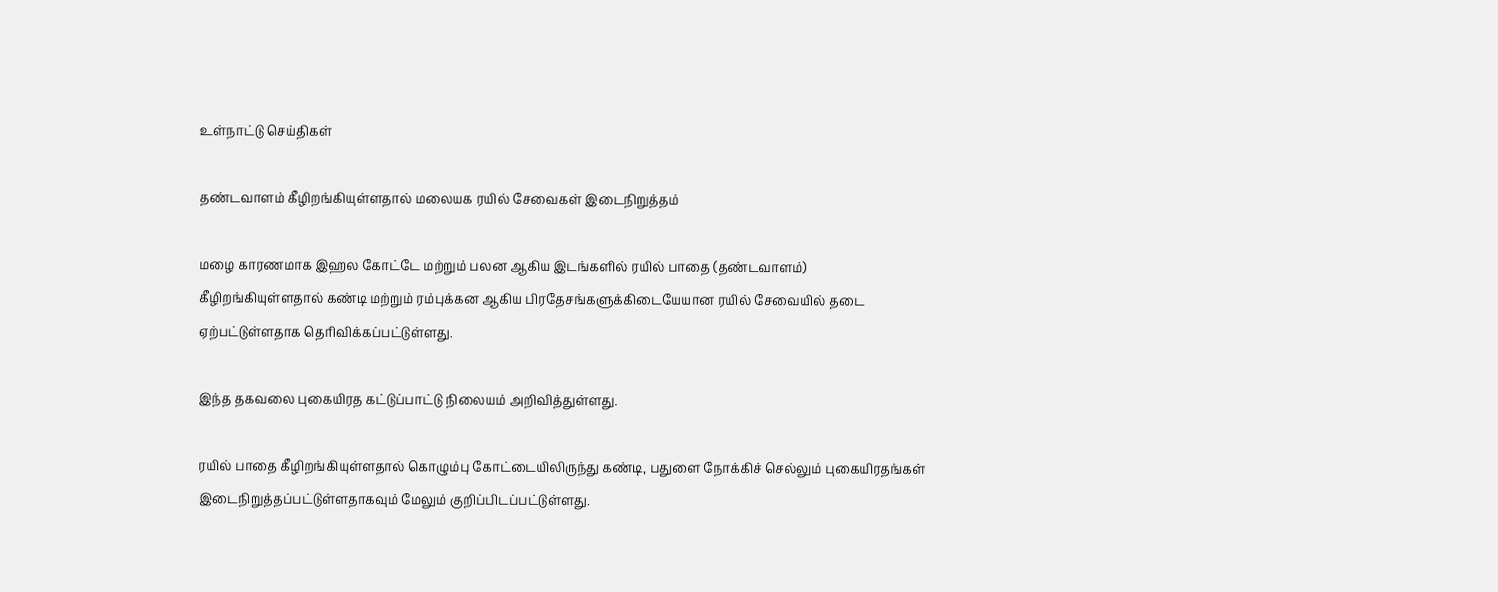உள்நாட்டு செய்திகள்

தண்டவாளம் கீழிறங்கியுள்ளதால் மலையக ரயில் சேவைகள் இடைநிறுத்தம்

மழை காரணமாக இஹல கோட்டே மற்றும் பலன ஆகிய இடங்களில் ரயில் பாதை (தண்டவாளம்) கீழிறங்கியுள்ளதால் கண்டி மற்றும் ரம்புக்கன ஆகிய பிரதேசங்களுக்கிடையேயான ரயில் சேவையில் தடை ஏற்பட்டுள்ளதாக தெரிவிக்கப்பட்டுள்ளது.

இந்த தகவலை புகையிரத கட்டுப்பாட்டு நிலையம் அறிவித்துள்ளது.

ரயில் பாதை கீழிறங்கியுள்ளதால் கொழும்பு கோட்டையிலிருந்து கண்டி, பதுளை நோக்கிச் செல்லும் புகையிரதங்கள் இடைநிறுத்தப்பட்டுள்ளதாகவும் மேலும் குறிப்பிடப்பட்டுள்ளது.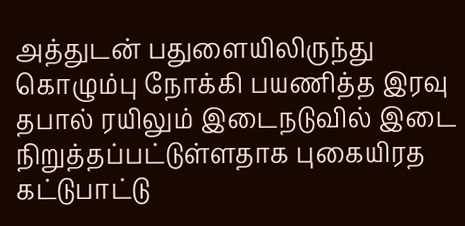அத்துடன் பதுளையிலிருந்து கொழும்பு நோக்கி பயணித்த இரவு தபால் ரயிலும் இடைநடுவில் இடை நிறுத்தப்பட்டுள்ளதாக புகையிரத கட்டுபாட்டு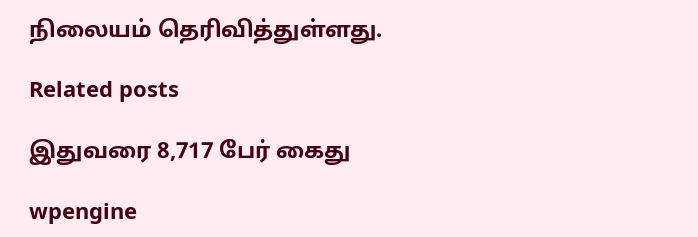நிலையம் தெரிவித்துள்ளது.

Related posts

இதுவரை 8,717 பேர் கைது

wpengine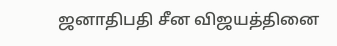ஜனாதிபதி சீன விஜயத்தினை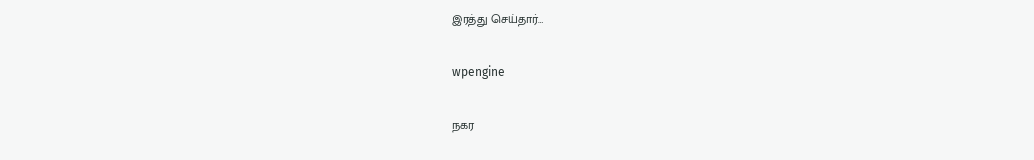இரத்து செய்தார்…

wpengine

நகர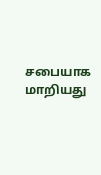சபையாக மாறியது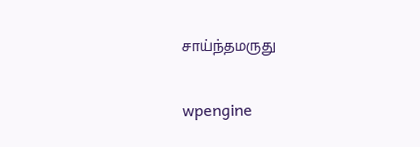சாய்ந்தமருது

wpengine